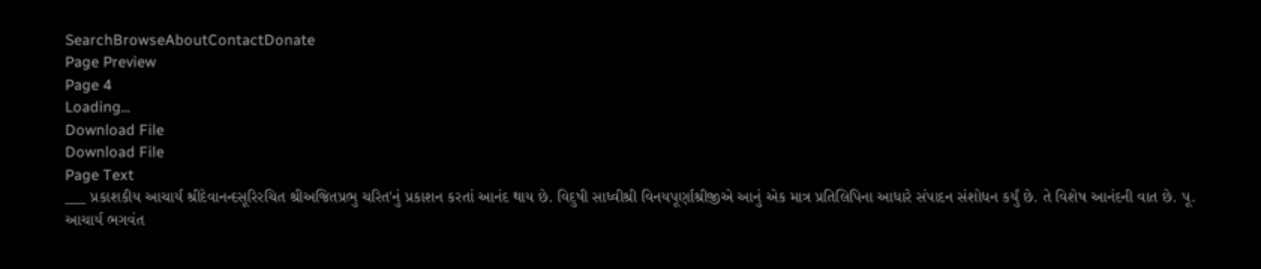SearchBrowseAboutContactDonate
Page Preview
Page 4
Loading...
Download File
Download File
Page Text
___ પ્રકાશકીય આચાર્ય શ્રીદેવાનન્દસૂરિરચિત શ્રીઅજિતપ્રભુ ચરિત'નું પ્રકાશન કરતાં આનંદ થાય છે. વિદુષી સાધ્વીશ્રી વિનયપૂર્ણાશ્રીજીએ આનું એક માત્ર પ્રતિલિપિના આધારે સંપાદન સંશોધન કર્યું છે. તે વિશેષ આનંદની વાત છે. પૂ. આચાર્ય ભગવંત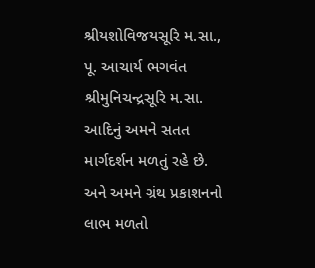શ્રીયશોવિજયસૂરિ મ.સા., પૂ. આચાર્ય ભગવંત શ્રીમુનિચન્દ્રસૂરિ મ.સા. આદિનું અમને સતત માર્ગદર્શન મળતું રહે છે. અને અમને ગ્રંથ પ્રકાશનનો લાભ મળતો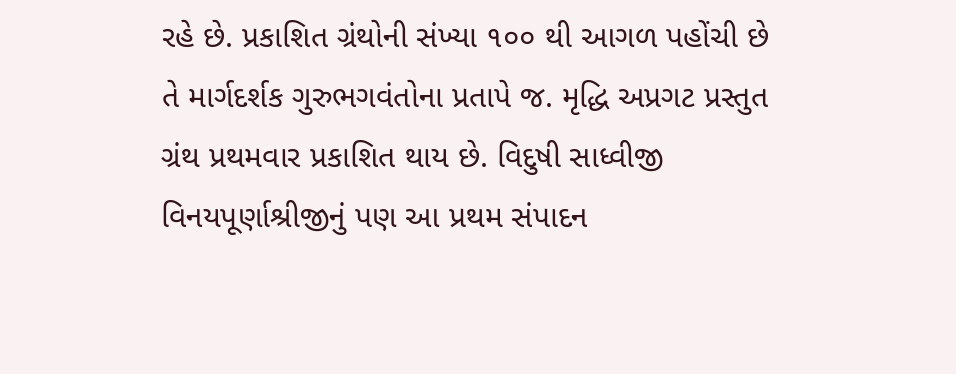રહે છે. પ્રકાશિત ગ્રંથોની સંખ્યા ૧૦૦ થી આગળ પહોંચી છે તે માર્ગદર્શક ગુરુભગવંતોના પ્રતાપે જ. મૃદ્ધિ અપ્રગટ પ્રસ્તુત ગ્રંથ પ્રથમવાર પ્રકાશિત થાય છે. વિદુષી સાધ્વીજી વિનયપૂર્ણાશ્રીજીનું પણ આ પ્રથમ સંપાદન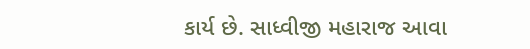કાર્ય છે. સાધ્વીજી મહારાજ આવા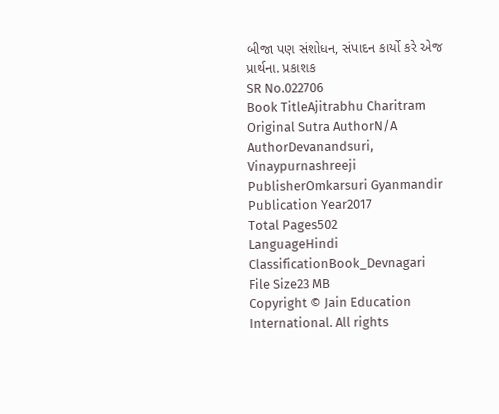બીજા પણ સંશોધન, સંપાદન કાર્યો કરે એજ પ્રાર્થના. પ્રકાશક
SR No.022706
Book TitleAjitrabhu Charitram
Original Sutra AuthorN/A
AuthorDevanandsuri, Vinaypurnashreeji
PublisherOmkarsuri Gyanmandir
Publication Year2017
Total Pages502
LanguageHindi
ClassificationBook_Devnagari
File Size23 MB
Copyright © Jain Education International. All rights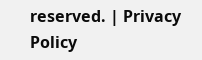reserved. | Privacy Policy